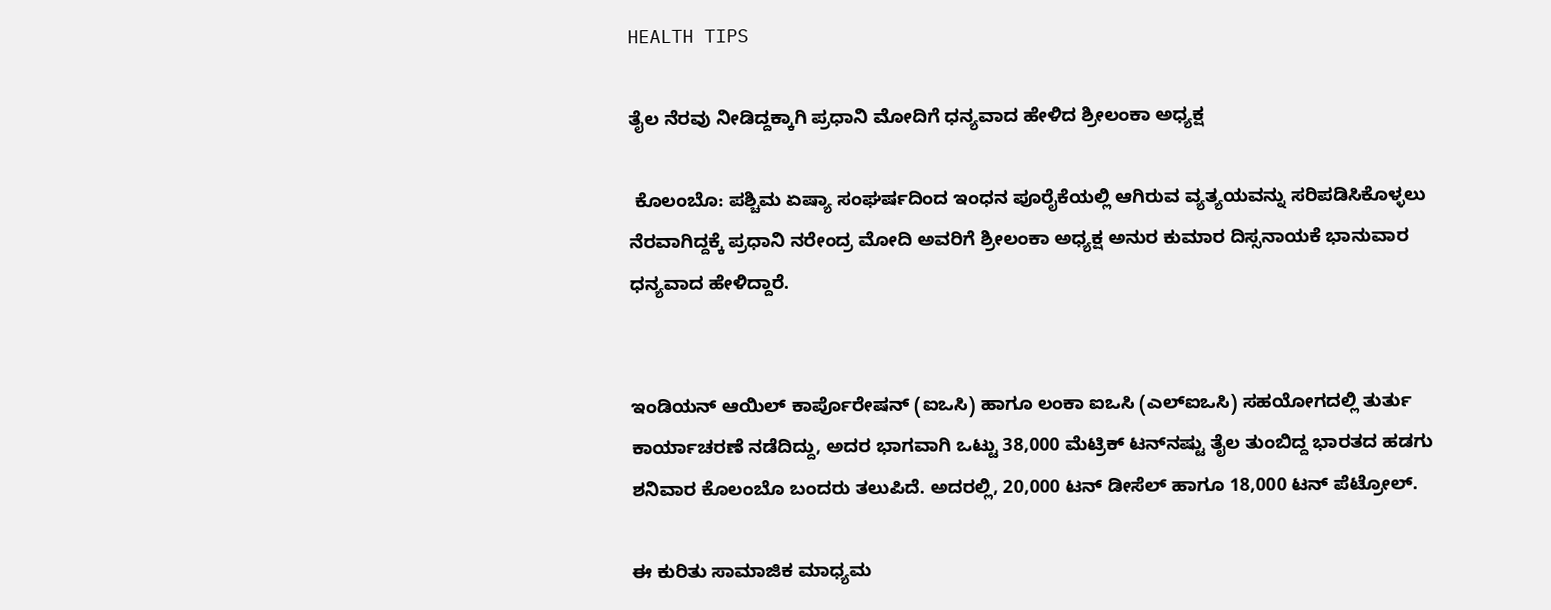HEALTH TIPS

ತೈಲ ನೆರವು ನೀಡಿದ್ದಕ್ಕಾಗಿ ಪ್ರಧಾನಿ ಮೋದಿಗೆ ಧನ್ಯವಾದ ಹೇಳಿದ ಶ್ರೀಲಂಕಾ ಅಧ್ಯಕ್ಷ

 ಕೊಲಂಬೊ: ಪಶ್ಚಿಮ ಏಷ್ಯಾ ಸಂಘರ್ಷದಿಂದ ಇಂಧನ ಪೂರೈಕೆಯಲ್ಲಿ ಆಗಿರುವ ವ್ಯತ್ಯಯವನ್ನು ಸರಿಪಡಿಸಿಕೊಳ್ಳಲು ನೆರವಾಗಿದ್ದಕ್ಕೆ ಪ್ರಧಾನಿ ನರೇಂದ್ರ ಮೋದಿ ಅವರಿಗೆ ಶ್ರೀಲಂಕಾ ಅಧ್ಯಕ್ಷ ಅನುರ ಕುಮಾರ ದಿಸ್ಸನಾಯಕೆ ಭಾನುವಾರ ಧನ್ಯವಾದ ಹೇಳಿದ್ದಾರೆ.


ಇಂಡಿಯನ್‌ ಆಯಿಲ್‌ ಕಾರ್ಪೊರೇಷನ್‌ (ಐಒಸಿ) ಹಾಗೂ ಲಂಕಾ ಐಒಸಿ (ಎಲ್‌ಐಒಸಿ) ಸಹಯೋಗದಲ್ಲಿ ತುರ್ತು ಕಾರ್ಯಾಚರಣೆ ನಡೆದಿದ್ದು, ಅದರ ಭಾಗವಾಗಿ ಒಟ್ಟು 38,000 ಮೆಟ್ರಿಕ್‌ ಟನ್‌ನಷ್ಟು ತೈಲ ತುಂಬಿದ್ದ ಭಾರತದ ಹಡಗು ಶನಿವಾರ ಕೊಲಂಬೊ ಬಂದರು ತಲುಪಿದೆ. ಅದರಲ್ಲಿ, 20,000 ಟನ್‌ ಡೀಸೆಲ್ ಹಾಗೂ 18,000 ಟನ್‌ ಪೆಟ್ರೋಲ್‌.

ಈ ಕುರಿತು ಸಾಮಾಜಿಕ ಮಾಧ್ಯಮ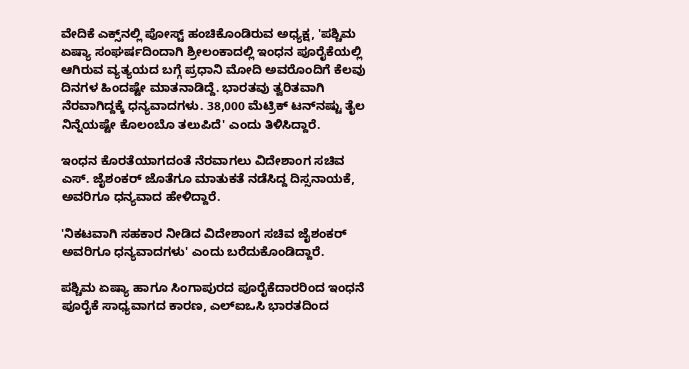ವೇದಿಕೆ ಎಕ್ಸ್‌ನಲ್ಲಿ ಪೋಸ್ಟ್‌ ಹಂಚಿಕೊಂಡಿರುವ ಅಧ್ಯಕ್ಷ, 'ಪಶ್ಚಿಮ ಏಷ್ಯಾ ಸಂಘರ್ಷದಿಂದಾಗಿ ಶ್ರೀಲಂಕಾದಲ್ಲಿ ಇಂಧನ ಪೂರೈಕೆಯಲ್ಲಿ ಆಗಿರುವ ವ್ಯತ್ಯಯದ ಬಗ್ಗೆ ಪ್ರಧಾನಿ ಮೋದಿ ಅವರೊಂದಿಗೆ ಕೆಲವು ದಿನಗಳ ಹಿಂದಷ್ಟೇ ಮಾತನಾಡಿದ್ದೆ. ಭಾರತವು ತ್ವರಿತವಾಗಿ ನೆರವಾಗಿದ್ದಕ್ಕೆ ಧನ್ಯವಾದಗಳು. 38,000 ಮೆಟ್ರಿಕ್‌ ಟನ್‌ನಷ್ಟು ತೈಲ ನಿನ್ನೆಯಷ್ಟೇ ಕೊಲಂಬೊ ತಲುಪಿದೆ' ಎಂದು ತಿಳಿಸಿದ್ದಾರೆ.

ಇಂಧನ ಕೊರತೆಯಾಗದಂತೆ ನೆರವಾಗಲು ವಿದೇಶಾಂಗ ಸಚಿವ ಎಸ್‌. ಜೈಶಂಕರ್‌ ಜೊತೆಗೂ ಮಾತುಕತೆ ನಡೆಸಿದ್ದ ದಿಸ್ಸನಾಯಕೆ, ಅವರಿಗೂ ಧನ್ಯವಾದ ಹೇಳಿದ್ದಾರೆ.

'ನಿಕಟವಾಗಿ ಸಹಕಾರ ನೀಡಿದ ವಿದೇಶಾಂಗ ಸಚಿವ ಜೈಶಂಕರ್ ಅವರಿಗೂ ಧನ್ಯವಾದಗಳು' ಎಂದು ಬರೆದುಕೊಂಡಿದ್ದಾರೆ.

ಪಶ್ಚಿಮ ಏಷ್ಯಾ ಹಾಗೂ ಸಿಂಗಾಪುರದ ಪೂರೈಕೆದಾರರಿಂದ ಇಂಧನೆ ಪೂರೈಕೆ ಸಾಧ್ಯವಾಗದ ಕಾರಣ, ಎಲ್‌ಐಒಸಿ ಭಾರತದಿಂದ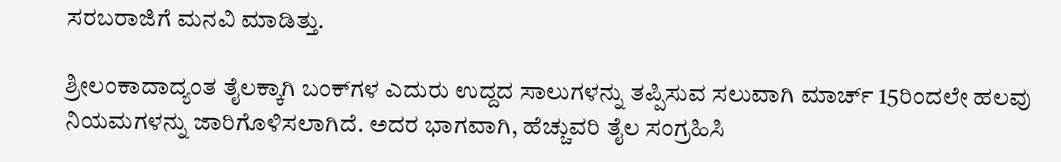ಸರಬರಾಜಿಗೆ ಮನವಿ ಮಾಡಿತ್ತು.

ಶ್ರೀಲಂಕಾದಾದ್ಯಂತ ತೈಲಕ್ಕಾಗಿ ಬಂಕ್‌ಗಳ ಎದುರು ಉದ್ದದ ಸಾಲುಗಳನ್ನು ತಪ್ಪಿಸುವ ಸಲುವಾಗಿ ಮಾರ್ಚ್‌ 15ರಿಂದಲೇ ಹಲವು ನಿಯಮಗಳನ್ನು ಜಾರಿಗೊಳಿಸಲಾಗಿದೆ. ಅದರ ಭಾಗವಾಗಿ, ಹೆಚ್ಚುವರಿ ತೈಲ ಸಂಗ್ರಹಿಸಿ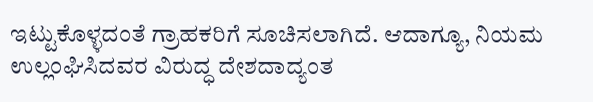ಇಟ್ಟುಕೊಳ್ಳದಂತೆ ಗ್ರಾಹಕರಿಗೆ ಸೂಚಿಸಲಾಗಿದೆ. ಆದಾಗ್ಯೂ, ನಿಯಮ ಉಲ್ಲಂಘಿಸಿದವರ ವಿರುದ್ಧ ದೇಶದಾದ್ಯಂತ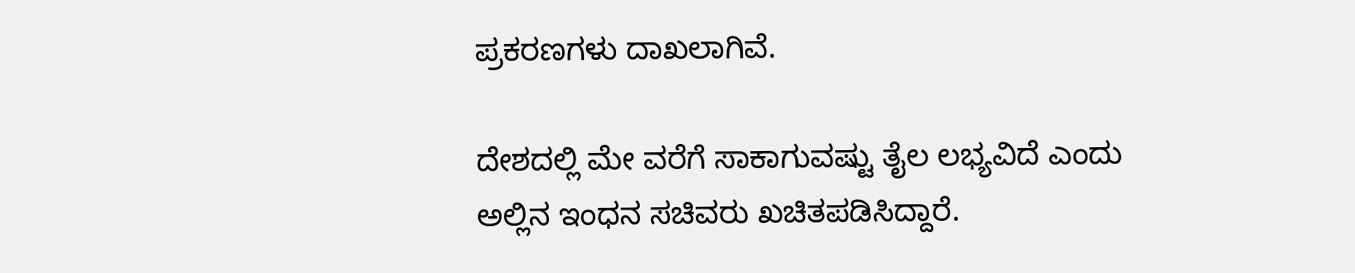ಪ್ರಕರಣಗಳು ದಾಖಲಾಗಿವೆ.

ದೇಶದಲ್ಲಿ ಮೇ ವರೆಗೆ ಸಾಕಾಗುವಷ್ಟು ತೈಲ ಲಭ್ಯವಿದೆ ಎಂದು ಅಲ್ಲಿನ ಇಂಧನ ಸಚಿವರು ಖಚಿತಪಡಿಸಿದ್ದಾರೆ.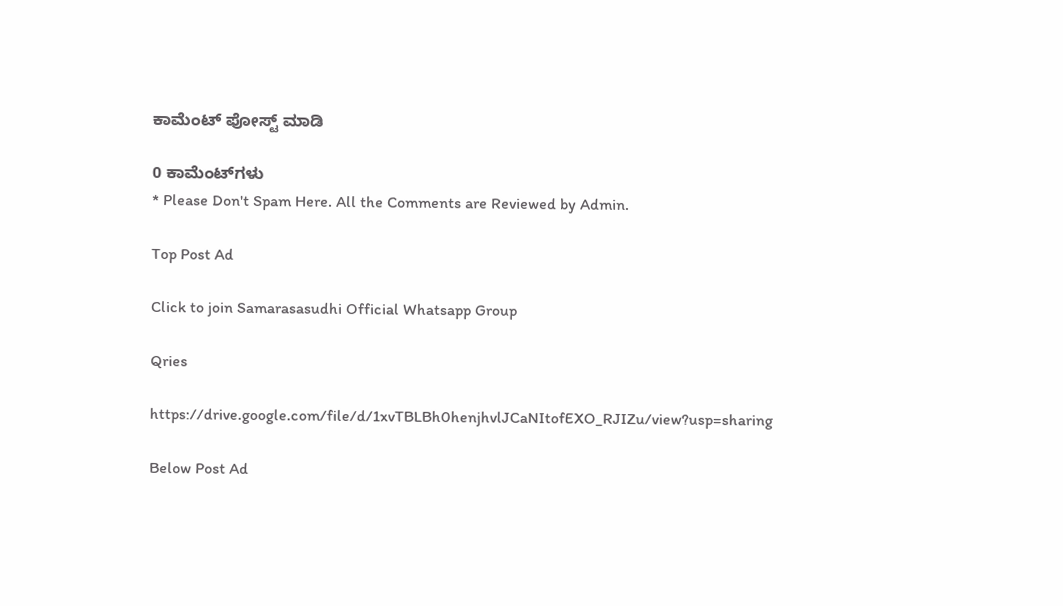ಕಾಮೆಂಟ್‌‌ ಪೋಸ್ಟ್‌ ಮಾಡಿ

0 ಕಾಮೆಂಟ್‌ಗಳು
* Please Don't Spam Here. All the Comments are Reviewed by Admin.

Top Post Ad

Click to join Samarasasudhi Official Whatsapp Group

Qries

https://drive.google.com/file/d/1xvTBLBh0henjhvlJCaNItofEXO_RJIZu/view?usp=sharing

Below Post Ad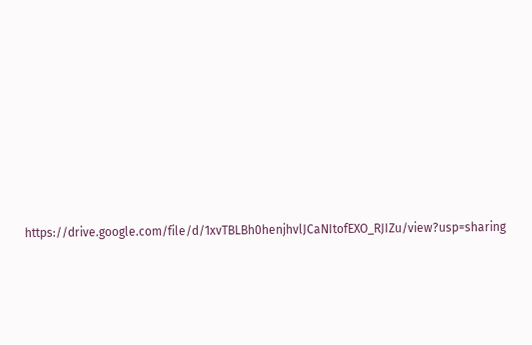https://drive.google.com/file/d/1xvTBLBh0henjhvlJCaNItofEXO_RJIZu/view?usp=sharing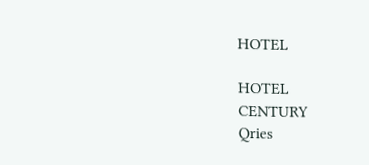HOTEL

HOTEL
CENTURY
Qries